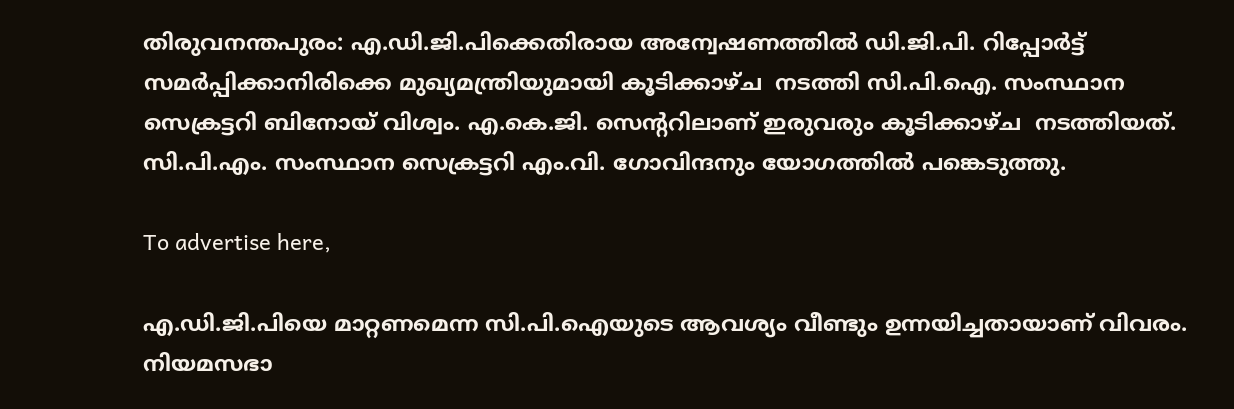തിരുവനന്തപുരം: എ.ഡി.ജി.പിക്കെതിരായ അന്വേഷണത്തില്‍ ഡി.ജി.പി. റിപ്പോര്‍ട്ട് സമര്‍പ്പിക്കാനിരിക്കെ മുഖ്യമന്ത്രിയുമായി കൂടിക്കാഴ്ച  നടത്തി സി.പി.ഐ. സംസ്ഥാന സെക്രട്ടറി ബിനോയ് വിശ്വം. എ.കെ.ജി. സെന്ററിലാണ് ഇരുവരും കൂടിക്കാഴ്ച  നടത്തിയത്. സി.പി.എം. സംസ്ഥാന സെക്രട്ടറി എം.വി. ഗോവിന്ദനും യോഗത്തില്‍ പങ്കെടുത്തു.

To advertise here,

എ.ഡി.ജി.പിയെ മാറ്റണമെന്ന സി.പി.ഐയുടെ ആവശ്യം വീണ്ടും ഉന്നയിച്ചതായാണ് വിവരം. നിയമസഭാ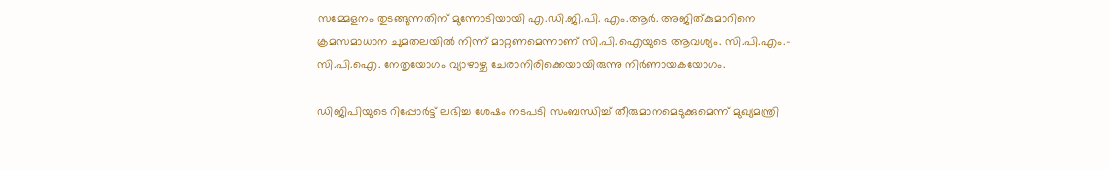സമ്മേളനം തുടങ്ങുന്നതിന് മുന്നോടിയായി എ.ഡി.ജി.പി. എം.ആര്‍. അജിത്കുമാറിനെ ക്രമസമാധാന ചുമതലയില്‍ നിന്ന് മാറ്റണമെന്നാണ് സി.പി.ഐയുടെ ആവശ്യം. സി.പി.എം.- സി.പി.ഐ. നേതൃയോഗം വ്യാഴാഴ്ച ചേരാനിരിക്കെയായിരുന്നു നിര്‍ണായകയോഗം.

ഡിജിപിയുടെ റിപ്പോര്‍ട്ട് ലഭിച്ച ശേഷം നടപടി സംബന്ധിച്ച് തീരുമാനമെടുക്കുമെന്ന് മുഖ്യമന്ത്രി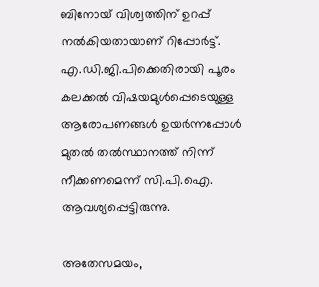ബിനോയ് വിശ്വത്തിന് ഉറപ്പ് നല്‍കിയതായാണ് റിപ്പോര്‍ട്ട്. എ.ഡി.ജി.പിക്കെതിരായി പൂരം കലക്കല്‍ വിഷയമുള്‍പ്പെടെയുള്ള ആരോപണങ്ങള്‍ ഉയര്‍ന്നപ്പോള്‍ മുതല്‍ തല്‍സ്ഥാനത്ത് നിന്ന് നീക്കണമെന്ന് സി.പി.ഐ. ആവശ്യപ്പെട്ടിരുന്നു.

അതേസമയം,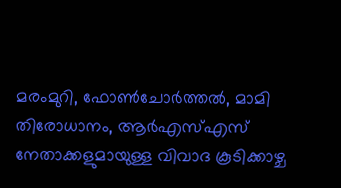മരംമുറി, ഫോണ്‍ചോര്‍ത്തല്‍, മാമി തിരോധാനം, ആര്‍എസ്എസ് നേതാക്കളുമായുള്ള വിവാദ കൂടിക്കാഴ്ച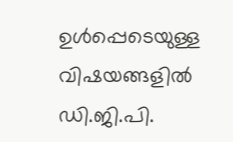ഉള്‍പ്പെടെയുള്ള വിഷയങ്ങളില്‍ ഡി.ജി.പി.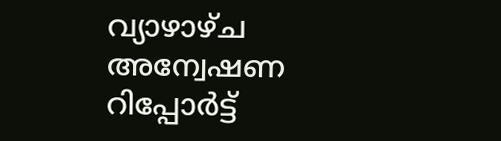വ്യാഴാഴ്ച അന്വേഷണ റിപ്പോര്‍ട്ട്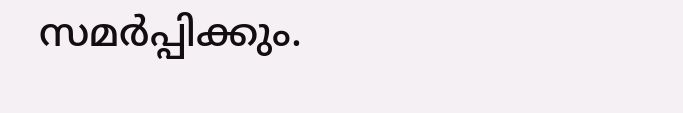സമര്‍പ്പിക്കും.